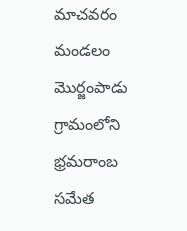మాచవరం మండలం మొర్జంపాడు గ్రామంలోని భ్రమరాంబ సమేత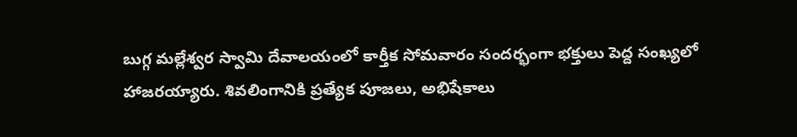బుగ్గ మల్లేశ్వర స్వామి దేవాలయంలో కార్తీక సోమవారం సందర్భంగా భక్తులు పెద్ద సంఖ్యలో హాజరయ్యారు. శివలింగానికి ప్రత్యేక పూజలు, అభిషేకాలు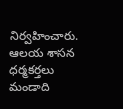నిర్వహించారు. ఆలయ శాసన ధర్మకర్తలు మండాది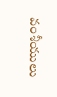వంశీయులు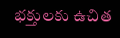భక్తులకు ఉచిత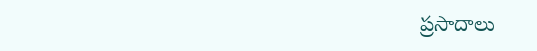ప్రసాదాలు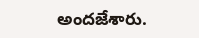అందజేశారు.